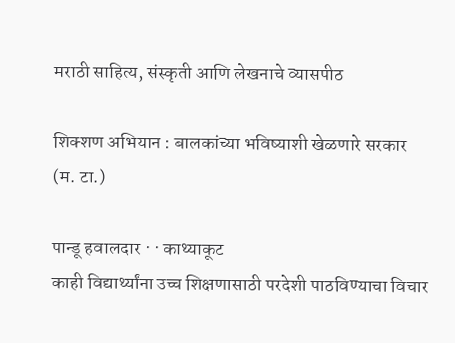मराठी साहित्य, संस्कृती आणि लेखनाचे व्यासपीठ

शिक्शण अभियान : बालकांच्या भविष्याशी खेळणारे सरकार (म. टा.)

पान्डू हवालदार · · काथ्याकूट
काही विद्यार्थ्यांना उच्च शिक्षणासाठी परदेशी पाठविण्याचा विचार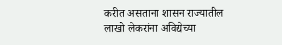करीत असताना शासन राज्यातील लाखो लेकरांना अविद्येच्या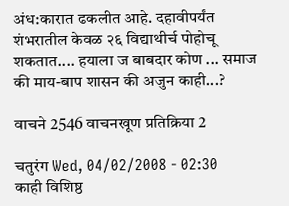अंध:कारात ढकलीत आहे. दहावीपर्यंत शंभरातील केवळ २६ विद्याथीर्च पोहोचू शकतात.... हयाला ज बाबदार कोण ... समाज की माय-बाप शासन की अजुन काही...?

वाचने 2546 वाचनखूण प्रतिक्रिया 2

चतुरंग Wed, 04/02/2008 - 02:30
काही विशिष्ठ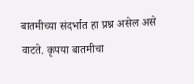बातमीच्या संदर्भात हा प्रश्न असेल असे वाटते. कृपया बातमीचा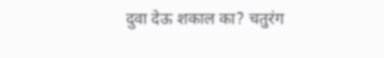दुवा देऊ शकाल का? चतुरंग